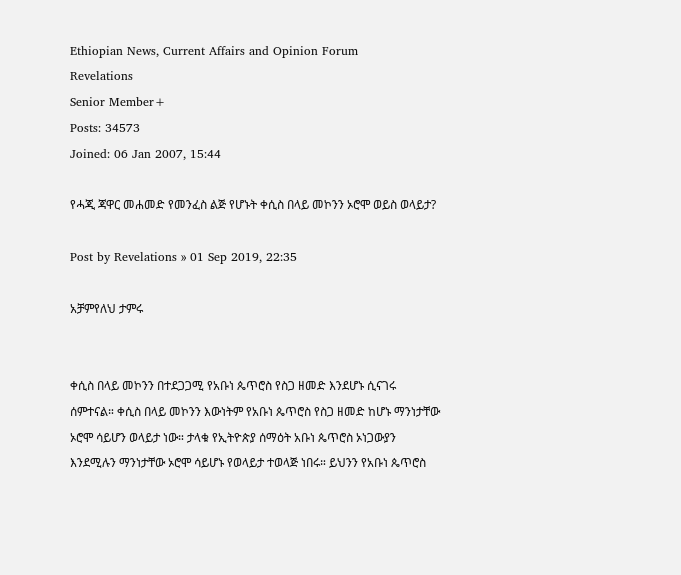Ethiopian News, Current Affairs and Opinion Forum
Revelations
Senior Member+
Posts: 34573
Joined: 06 Jan 2007, 15:44

የሓጂ ጃዋር መሐመድ የመንፈስ ልጅ የሆኑት ቀሲስ በላይ መኮንን ኦሮሞ ወይስ ወላይታ?

Post by Revelations » 01 Sep 2019, 22:35

አቻምየለህ ታምሩ


ቀሲስ በላይ መኮንን በተደጋጋሚ የአቡነ ጴጥሮስ የስጋ ዘመድ እንደሆኑ ሲናገሩ ሰምተናል። ቀሲስ በላይ መኮንን እውነትም የአቡነ ጴጥሮስ የስጋ ዘመድ ከሆኑ ማንነታቸው ኦሮሞ ሳይሆን ወላይታ ነው። ታላቁ የኢትዮጵያ ሰማዕት አቡነ ጴጥሮስ ኦነጋውያን እንደሚሉን ማንነታቸው ኦሮሞ ሳይሆኑ የወላይታ ተወላጅ ነበሩ። ይህንን የአቡነ ጴጥሮስ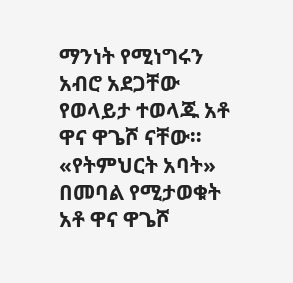ማንነት የሚነግሩን አብሮ አደጋቸው የወላይታ ተወላጁ አቶ ዋና ዋጌሾ ናቸው። «የትምህርት አባት» በመባል የሚታወቁት አቶ ዋና ዋጌሾ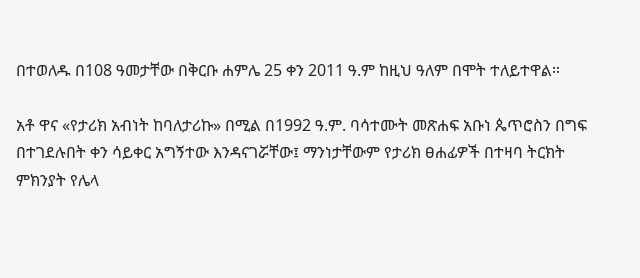በተወለዱ በ108 ዓመታቸው በቅርቡ ሐምሌ 25 ቀን 2011 ዓ.ም ከዚህ ዓለም በሞት ተለይተዋል።

አቶ ዋና «የታሪክ አብነት ከባለታሪኩ» በሚል በ1992 ዓ.ም. ባሳተሙት መጽሐፍ አቡነ ጴጥሮስን በግፍ በተገደሉበት ቀን ሳይቀር አግኝተው እንዳናገሯቸው፤ ማንነታቸውም የታሪክ ፀሐፊዎች በተዛባ ትርክት ምክንያት የሌላ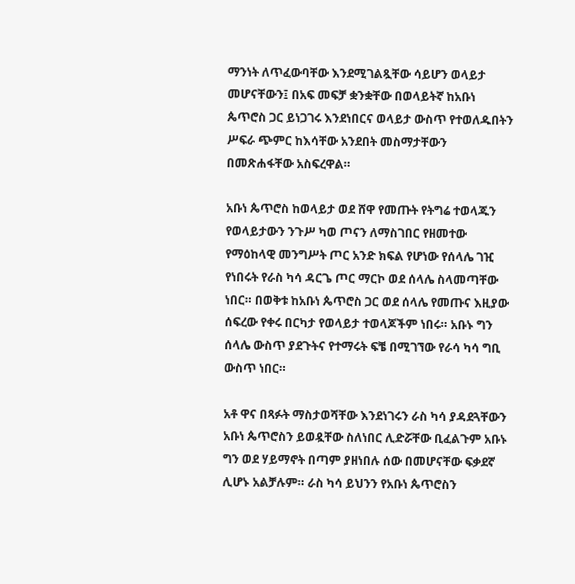ማንነት ለጥፈውባቸው እንደሚገልጿቸው ሳይሆን ወላይታ መሆናቸውን፤ በአፍ መፍቻ ቋንቋቸው በወላይትኛ ከአቡነ ጴጥሮስ ጋር ይነጋገሩ እንደነበርና ወላይታ ውስጥ የተወለዱበትን ሥፍራ ጭምር ከእሳቸው አንደበት መስማታቸውን በመጽሐፋቸው አስፍረዋል።

አቡነ ጴጥሮስ ከወላይታ ወደ ሸዋ የመጡት የትግሬ ተወላጁን የወላይታውን ንጉሥ ካወ ጦናን ለማስገበር የዘመተው የማዕከላዊ መንግሥት ጦር አንድ ክፍል የሆነው የሰላሌ ገዢ የነበሩት የራስ ካሳ ዳርጌ ጦር ማርኮ ወደ ሰላሌ ስላመጣቸው ነበር። በወቅቱ ከአቡነ ጴጥሮስ ጋር ወደ ሰላሌ የመጡና እዚያው ሰፍረው የቀሩ በርካታ የወላይታ ተወላጆችም ነበሩ። አቡኑ ግን ሰላሌ ውስጥ ያደጉትና የተማሩት ፍቼ በሚገኘው የራሳ ካሳ ግቢ ውስጥ ነበር።

አቶ ዋና በጻፉት ማስታወሻቸው እንደነገሩን ራስ ካሳ ያዳደጓቸውን አቡነ ጴጥሮስን ይወዷቸው ስለነበር ሊድሯቸው ቢፈልጉም አቡኑ ግን ወደ ሃይማኖት በጣም ያዘነበሉ ሰው በመሆናቸው ፍቃደኛ ሊሆኑ አልቻሉም። ራስ ካሳ ይህንን የአቡነ ጴጥሮስን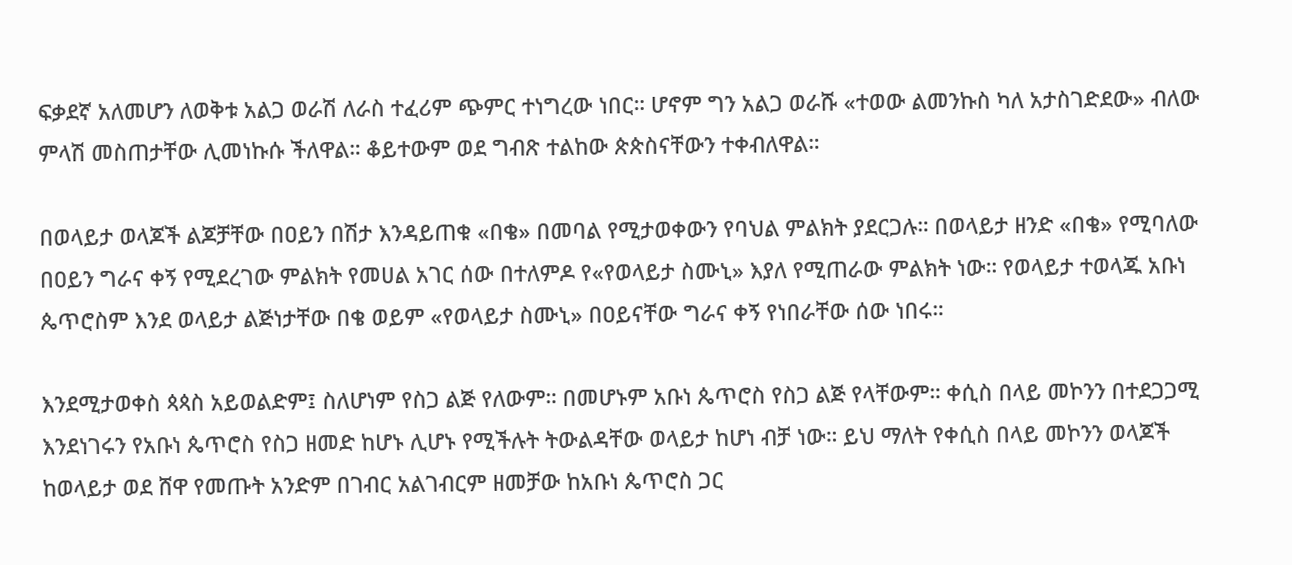ፍቃደኛ አለመሆን ለወቅቱ አልጋ ወራሽ ለራስ ተፈሪም ጭምር ተነግረው ነበር። ሆኖም ግን አልጋ ወራሹ «ተወው ልመንኩስ ካለ አታስገድደው» ብለው ምላሽ መስጠታቸው ሊመነኩሱ ችለዋል። ቆይተውም ወደ ግብጽ ተልከው ጵጵስናቸውን ተቀብለዋል።

በወላይታ ወላጆች ልጆቻቸው በዐይን በሽታ እንዳይጠቁ «በቄ» በመባል የሚታወቀውን የባህል ምልክት ያደርጋሉ። በወላይታ ዘንድ «በቄ» የሚባለው በዐይን ግራና ቀኝ የሚደረገው ምልክት የመሀል አገር ሰው በተለምዶ የ«የወላይታ ስሙኒ» እያለ የሚጠራው ምልክት ነው። የወላይታ ተወላጁ አቡነ ጴጥሮስም እንደ ወላይታ ልጅነታቸው በቄ ወይም «የወላይታ ስሙኒ» በዐይናቸው ግራና ቀኝ የነበራቸው ሰው ነበሩ።

እንደሚታወቀስ ጳጳስ አይወልድም፤ ስለሆነም የስጋ ልጅ የለውም። በመሆኑም አቡነ ጴጥሮስ የስጋ ልጅ የላቸውም። ቀሲስ በላይ መኮንን በተደጋጋሚ እንደነገሩን የአቡነ ጴጥሮስ የስጋ ዘመድ ከሆኑ ሊሆኑ የሚችሉት ትውልዳቸው ወላይታ ከሆነ ብቻ ነው። ይህ ማለት የቀሲስ በላይ መኮንን ወላጆች ከወላይታ ወደ ሸዋ የመጡት አንድም በገብር አልገብርም ዘመቻው ከአቡነ ጴጥሮስ ጋር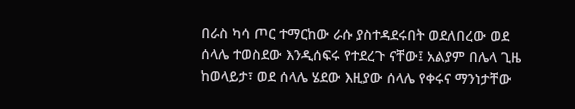በራስ ካሳ ጦር ተማርከው ራሱ ያስተዳደሩበት ወደለበረው ወደ ሰላሌ ተወስደው እንዲሰፍሩ የተደረጉ ናቸው፤ አልያም በሌላ ጊዜ ከወላይታ፣ ወደ ሰላሌ ሄደው እዚያው ሰላሌ የቀሩና ማንነታቸው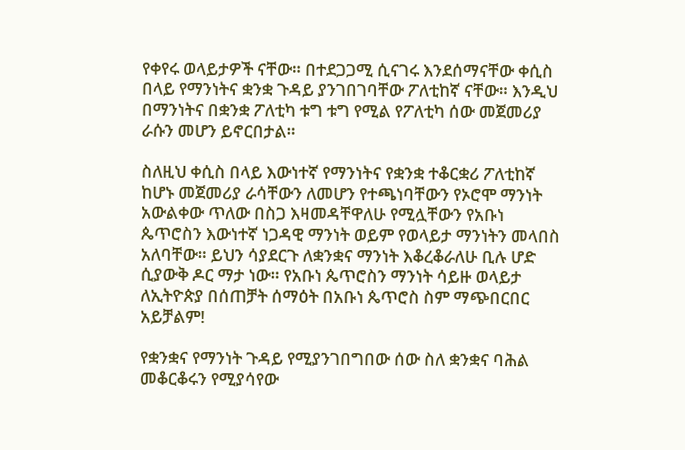የቀየሩ ወላይታዎች ናቸው። በተደጋጋሚ ሲናገሩ እንደሰማናቸው ቀሲስ በላይ የማንነትና ቋንቋ ጉዳይ ያንገበገባቸው ፖለቲከኛ ናቸው። እንዲህ በማንነትና በቋንቋ ፖለቲካ ቱግ ቱግ የሚል የፖለቲካ ሰው መጀመሪያ ራሱን መሆን ይኖርበታል።

ስለዚህ ቀሲስ በላይ እውነተኛ የማንነትና የቋንቋ ተቆርቋሪ ፖለቲከኛ ከሆኑ መጀመሪያ ራሳቸውን ለመሆን የተጫነባቸውን የኦሮሞ ማንነት አውልቀው ጥለው በስጋ እዛመዳቸዋለሁ የሚሏቸውን የአቡነ ጴጥሮስን እውነተኛ ነጋዳዊ ማንነት ወይም የወላይታ ማንነትን መላበስ አለባቸው። ይህን ሳያደርጉ ለቋንቋና ማንነት እቆረቆራለሁ ቢሉ ሆድ ሲያውቅ ዶር ማታ ነው። የአቡነ ጴጥሮስን ማንነት ሳይዙ ወላይታ ለኢትዮጵያ በሰጠቻት ሰማዕት በአቡነ ጴጥሮስ ስም ማጭበርበር አይቻልም!

የቋንቋና የማንነት ጉዳይ የሚያንገበግበው ሰው ስለ ቋንቋና ባሕል መቆርቆሩን የሚያሳየው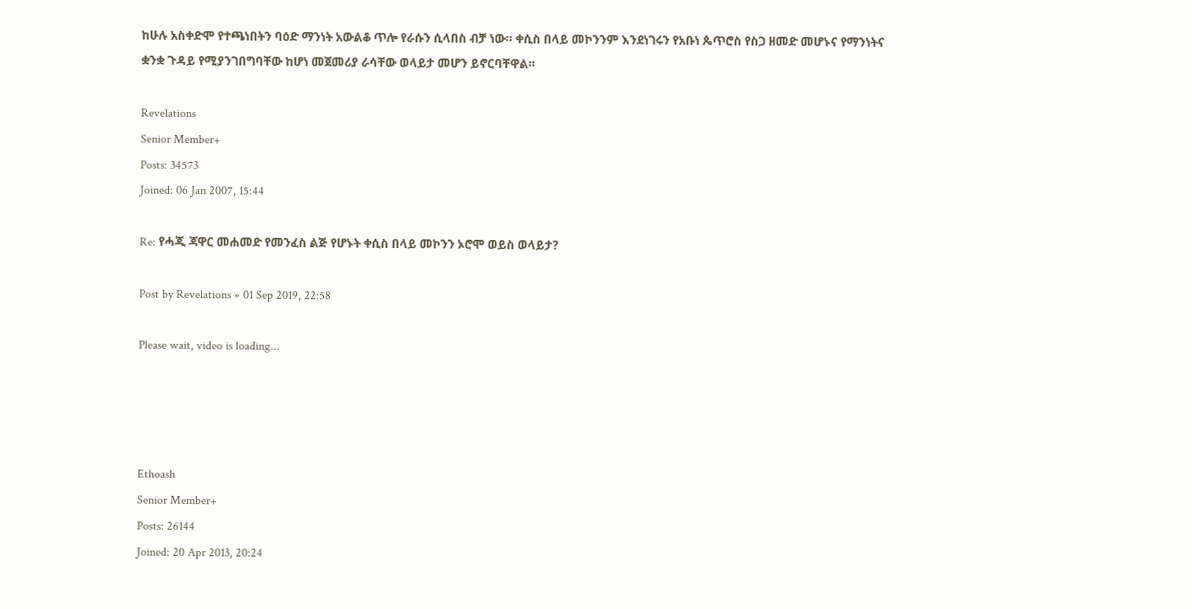ከሁሉ አስቀድሞ የተጫነበትን ባዕድ ማንነት አውልቆ ጥሎ የራሱን ሲላበስ ብቻ ነው። ቀሲስ በላይ መኮንንም እንደነገሩን የአቡነ ጴጥሮስ የስጋ ዘመድ መሆኑና የማንነትና ቋንቋ ጉዳይ የሚያንገበግባቸው ከሆነ መጀመሪያ ራሳቸው ወላይታ መሆን ይኖርባቸዋል።

Revelations
Senior Member+
Posts: 34573
Joined: 06 Jan 2007, 15:44

Re: የሓጂ ጃዋር መሐመድ የመንፈስ ልጅ የሆኑት ቀሲስ በላይ መኮንን ኦሮሞ ወይስ ወላይታ?

Post by Revelations » 01 Sep 2019, 22:58

Please wait, video is loading...




Ethoash
Senior Member+
Posts: 26144
Joined: 20 Apr 2013, 20:24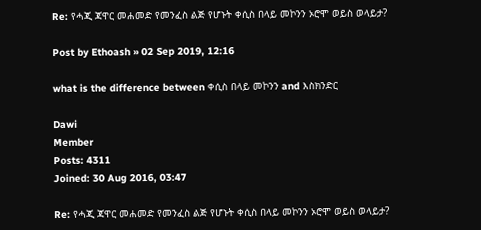Re: የሓጂ ጃዋር መሐመድ የመንፈስ ልጅ የሆኑት ቀሲስ በላይ መኮንን ኦሮሞ ወይስ ወላይታ?

Post by Ethoash » 02 Sep 2019, 12:16

what is the difference between ቀሲስ በላይ መኮንን and እስክንድር

Dawi
Member
Posts: 4311
Joined: 30 Aug 2016, 03:47

Re: የሓጂ ጃዋር መሐመድ የመንፈስ ልጅ የሆኑት ቀሲስ በላይ መኮንን ኦሮሞ ወይስ ወላይታ?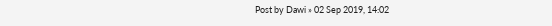Post by Dawi » 02 Sep 2019, 14:02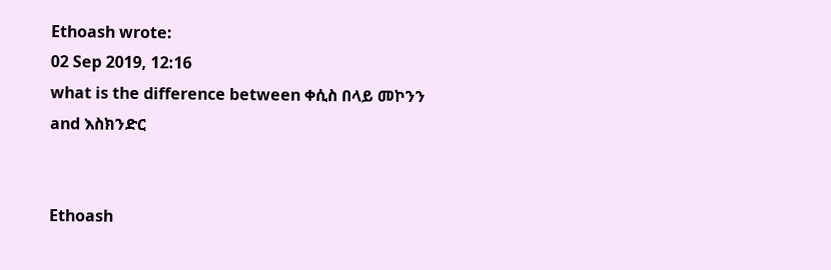Ethoash wrote:
02 Sep 2019, 12:16
what is the difference between ቀሲስ በላይ መኮንን and እስክንድር


Ethoash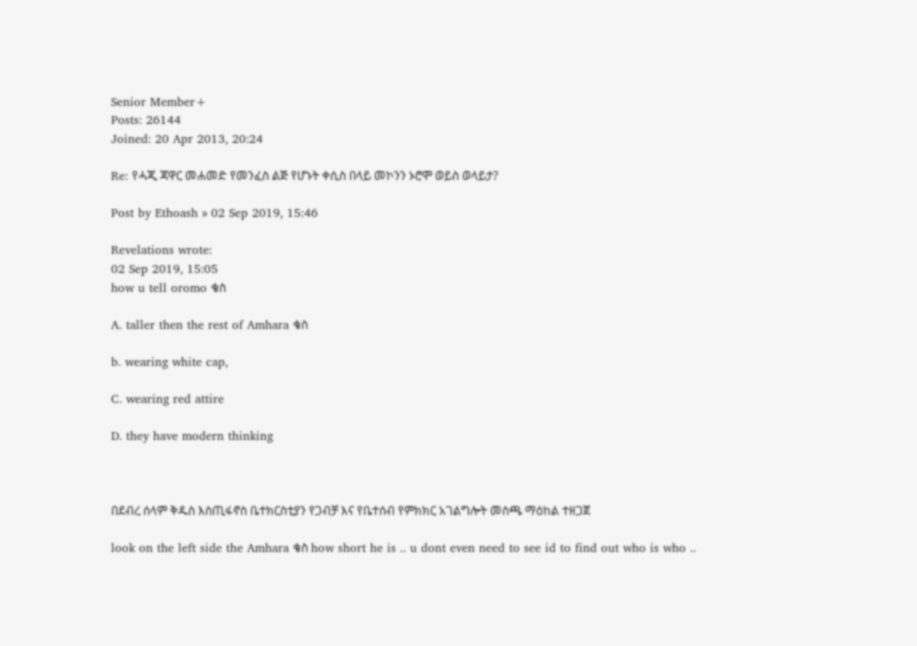Senior Member+
Posts: 26144
Joined: 20 Apr 2013, 20:24

Re: የሓጂ ጃዋር መሐመድ የመንፈስ ልጅ የሆኑት ቀሲስ በላይ መኮንን ኦሮሞ ወይስ ወላይታ?

Post by Ethoash » 02 Sep 2019, 15:46

Revelations wrote:
02 Sep 2019, 15:05
how u tell oromo ቄስ

A. taller then the rest of Amhara ቄስ

b. wearing white cap,

C. wearing red attire

D. they have modern thinking



በደብረ ሰላም ቅዱስ እስጢፋኖስ ቤተክርስቲያን የጋብቻ እና የቤተሰብ የምክክር አገልግሎት መስጫ ማዕከል ተዘጋጀ

look on the left side the Amhara ቄስ how short he is .. u dont even need to see id to find out who is who ..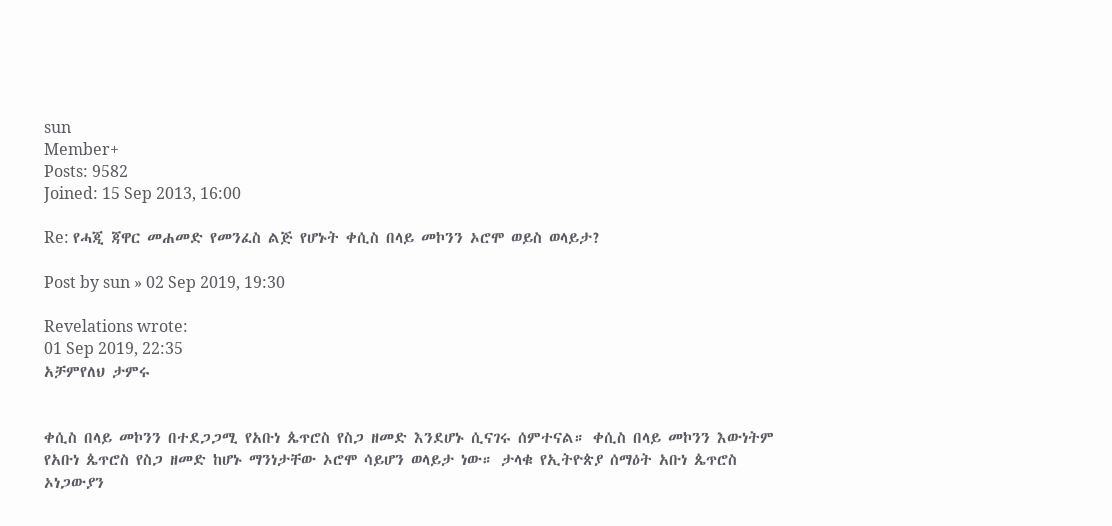sun
Member+
Posts: 9582
Joined: 15 Sep 2013, 16:00

Re: የሓጂ ጃዋር መሐመድ የመንፈስ ልጅ የሆኑት ቀሲስ በላይ መኮንን ኦሮሞ ወይስ ወላይታ?

Post by sun » 02 Sep 2019, 19:30

Revelations wrote:
01 Sep 2019, 22:35
አቻምየለህ ታምሩ


ቀሲስ በላይ መኮንን በተደጋጋሚ የአቡነ ጴጥሮስ የስጋ ዘመድ እንደሆኑ ሲናገሩ ሰምተናል። ቀሲስ በላይ መኮንን እውነትም የአቡነ ጴጥሮስ የስጋ ዘመድ ከሆኑ ማንነታቸው ኦሮሞ ሳይሆን ወላይታ ነው። ታላቁ የኢትዮጵያ ሰማዕት አቡነ ጴጥሮስ ኦነጋውያን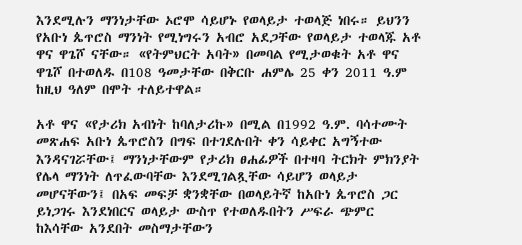እንደሚሉን ማንነታቸው ኦሮሞ ሳይሆኑ የወላይታ ተወላጅ ነበሩ። ይህንን የአቡነ ጴጥሮስ ማንነት የሚነግሩን አብሮ አደጋቸው የወላይታ ተወላጁ አቶ ዋና ዋጌሾ ናቸው። «የትምህርት አባት» በመባል የሚታወቁት አቶ ዋና ዋጌሾ በተወለዱ በ108 ዓመታቸው በቅርቡ ሐምሌ 25 ቀን 2011 ዓ.ም ከዚህ ዓለም በሞት ተለይተዋል።

አቶ ዋና «የታሪክ አብነት ከባለታሪኩ» በሚል በ1992 ዓ.ም. ባሳተሙት መጽሐፍ አቡነ ጴጥሮስን በግፍ በተገደሉበት ቀን ሳይቀር አግኝተው እንዳናገሯቸው፤ ማንነታቸውም የታሪክ ፀሐፊዎች በተዛባ ትርክት ምክንያት የሌላ ማንነት ለጥፈውባቸው እንደሚገልጿቸው ሳይሆን ወላይታ መሆናቸውን፤ በአፍ መፍቻ ቋንቋቸው በወላይትኛ ከአቡነ ጴጥሮስ ጋር ይነጋገሩ እንደነበርና ወላይታ ውስጥ የተወለዱበትን ሥፍራ ጭምር ከእሳቸው አንደበት መስማታቸውን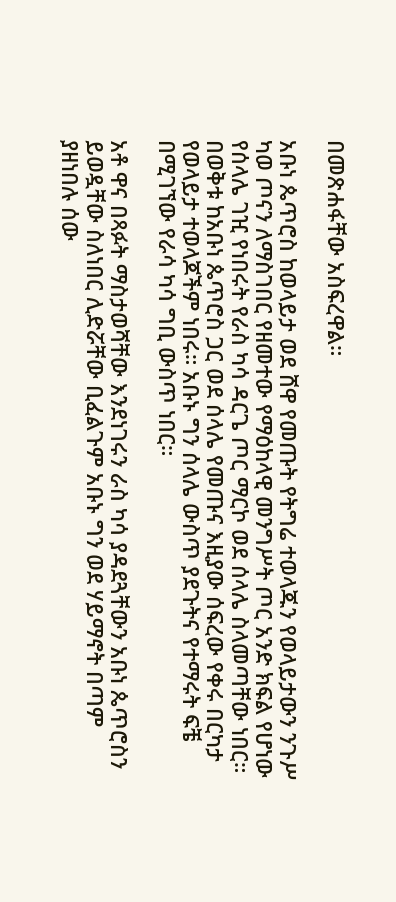በመጽሐፋቸው አስፍረዋል።

አቡነ ጴጥሮስ ከወላይታ ወደ ሸዋ የመጡት የትግሬ ተወላጁን የወላይታውን ንጉሥ ካወ ጦናን ለማስገበር የዘመተው የማዕከላዊ መንግሥት ጦር አንድ ክፍል የሆነው የሰላሌ ገዢ የነበሩት የራስ ካሳ ዳርጌ ጦር ማርኮ ወደ ሰላሌ ስላመጣቸው ነበር። በወቅቱ ከአቡነ ጴጥሮስ ጋር ወደ ሰላሌ የመጡና እዚያው ሰፍረው የቀሩ በርካታ የወላይታ ተወላጆችም ነበሩ። አቡኑ ግን ሰላሌ ውስጥ ያደጉትና የተማሩት ፍቼ በሚገኘው የራሳ ካሳ ግቢ ውስጥ ነበር።

አቶ ዋና በጻፉት ማስታወሻቸው እንደነገሩን ራስ ካሳ ያዳደጓቸውን አቡነ ጴጥሮስን ይወዷቸው ስለነበር ሊድሯቸው ቢፈልጉም አቡኑ ግን ወደ ሃይማኖት በጣም ያዘነበሉ ሰው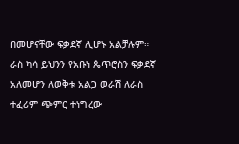በመሆናቸው ፍቃደኛ ሊሆኑ አልቻሉም። ራስ ካሳ ይህንን የአቡነ ጴጥሮስን ፍቃደኛ አለመሆን ለወቅቱ አልጋ ወራሽ ለራስ ተፈሪም ጭምር ተነግረው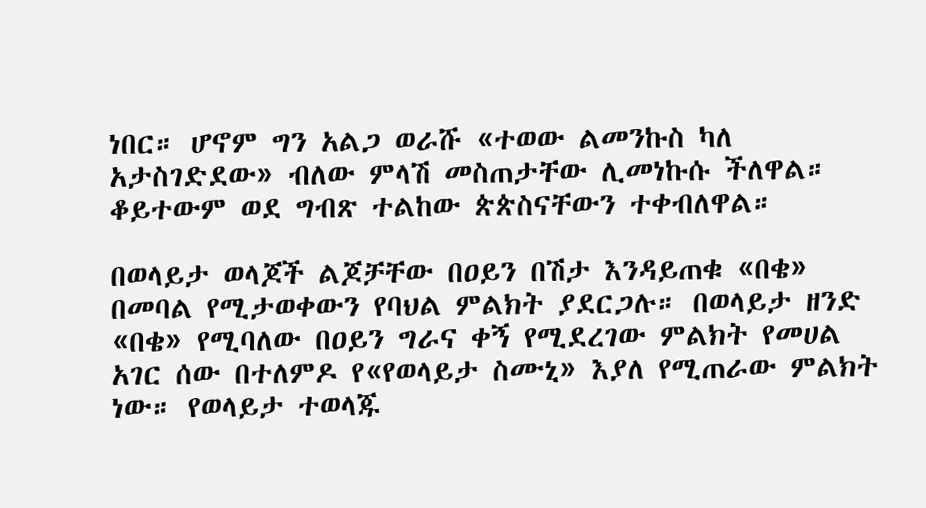ነበር። ሆኖም ግን አልጋ ወራሹ «ተወው ልመንኩስ ካለ አታስገድደው» ብለው ምላሽ መስጠታቸው ሊመነኩሱ ችለዋል። ቆይተውም ወደ ግብጽ ተልከው ጵጵስናቸውን ተቀብለዋል።

በወላይታ ወላጆች ልጆቻቸው በዐይን በሽታ እንዳይጠቁ «በቄ» በመባል የሚታወቀውን የባህል ምልክት ያደርጋሉ። በወላይታ ዘንድ «በቄ» የሚባለው በዐይን ግራና ቀኝ የሚደረገው ምልክት የመሀል አገር ሰው በተለምዶ የ«የወላይታ ስሙኒ» እያለ የሚጠራው ምልክት ነው። የወላይታ ተወላጁ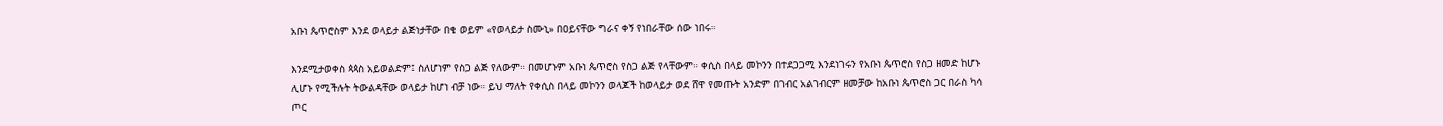አቡነ ጴጥሮስም እንደ ወላይታ ልጅነታቸው በቄ ወይም «የወላይታ ስሙኒ» በዐይናቸው ግራና ቀኝ የነበራቸው ሰው ነበሩ።

እንደሚታወቀስ ጳጳስ አይወልድም፤ ስለሆነም የስጋ ልጅ የለውም። በመሆኑም አቡነ ጴጥሮስ የስጋ ልጅ የላቸውም። ቀሲስ በላይ መኮንን በተደጋጋሚ እንደነገሩን የአቡነ ጴጥሮስ የስጋ ዘመድ ከሆኑ ሊሆኑ የሚችሉት ትውልዳቸው ወላይታ ከሆነ ብቻ ነው። ይህ ማለት የቀሲስ በላይ መኮንን ወላጆች ከወላይታ ወደ ሸዋ የመጡት አንድም በገብር አልገብርም ዘመቻው ከአቡነ ጴጥሮስ ጋር በራስ ካሳ ጦር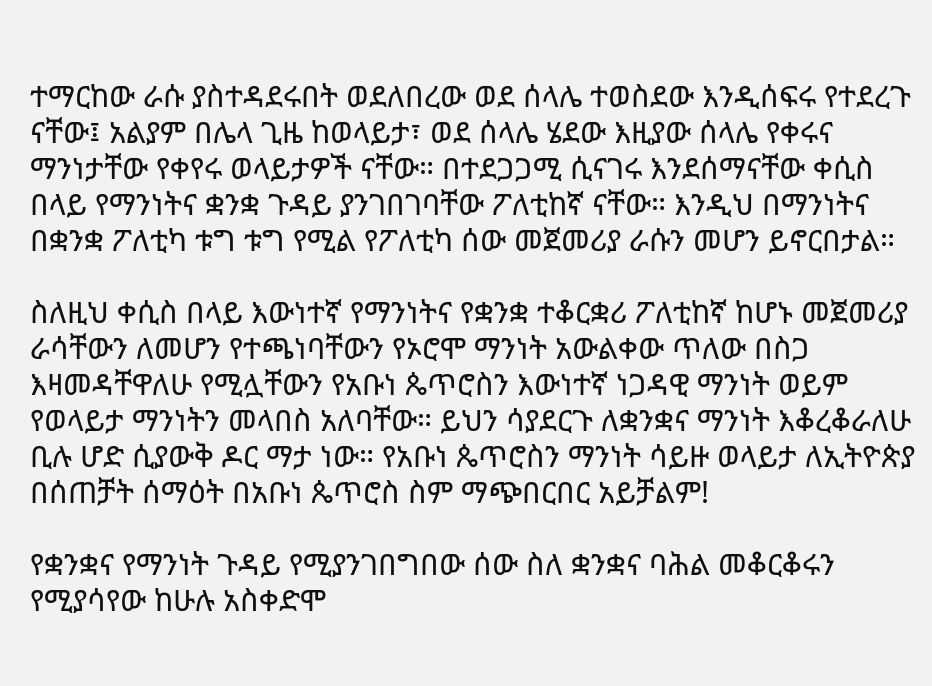ተማርከው ራሱ ያስተዳደሩበት ወደለበረው ወደ ሰላሌ ተወስደው እንዲሰፍሩ የተደረጉ ናቸው፤ አልያም በሌላ ጊዜ ከወላይታ፣ ወደ ሰላሌ ሄደው እዚያው ሰላሌ የቀሩና ማንነታቸው የቀየሩ ወላይታዎች ናቸው። በተደጋጋሚ ሲናገሩ እንደሰማናቸው ቀሲስ በላይ የማንነትና ቋንቋ ጉዳይ ያንገበገባቸው ፖለቲከኛ ናቸው። እንዲህ በማንነትና በቋንቋ ፖለቲካ ቱግ ቱግ የሚል የፖለቲካ ሰው መጀመሪያ ራሱን መሆን ይኖርበታል።

ስለዚህ ቀሲስ በላይ እውነተኛ የማንነትና የቋንቋ ተቆርቋሪ ፖለቲከኛ ከሆኑ መጀመሪያ ራሳቸውን ለመሆን የተጫነባቸውን የኦሮሞ ማንነት አውልቀው ጥለው በስጋ እዛመዳቸዋለሁ የሚሏቸውን የአቡነ ጴጥሮስን እውነተኛ ነጋዳዊ ማንነት ወይም የወላይታ ማንነትን መላበስ አለባቸው። ይህን ሳያደርጉ ለቋንቋና ማንነት እቆረቆራለሁ ቢሉ ሆድ ሲያውቅ ዶር ማታ ነው። የአቡነ ጴጥሮስን ማንነት ሳይዙ ወላይታ ለኢትዮጵያ በሰጠቻት ሰማዕት በአቡነ ጴጥሮስ ስም ማጭበርበር አይቻልም!

የቋንቋና የማንነት ጉዳይ የሚያንገበግበው ሰው ስለ ቋንቋና ባሕል መቆርቆሩን የሚያሳየው ከሁሉ አስቀድሞ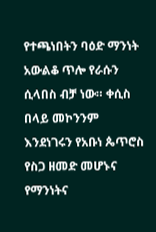የተጫነበትን ባዕድ ማንነት አውልቆ ጥሎ የራሱን ሲላበስ ብቻ ነው። ቀሲስ በላይ መኮንንም እንደነገሩን የአቡነ ጴጥሮስ የስጋ ዘመድ መሆኑና የማንነትና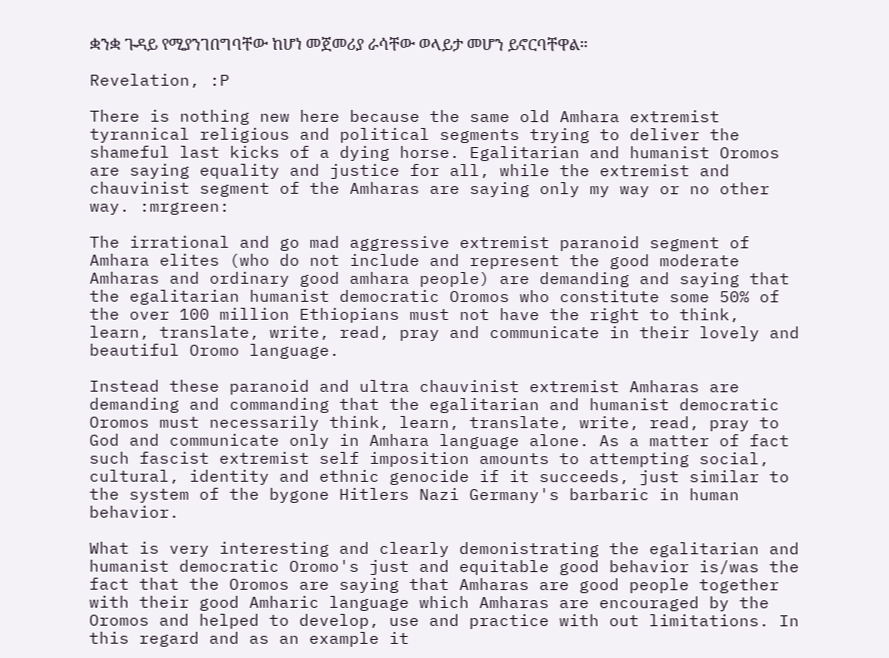ቋንቋ ጉዳይ የሚያንገበግባቸው ከሆነ መጀመሪያ ራሳቸው ወላይታ መሆን ይኖርባቸዋል።

Revelation, :P

There is nothing new here because the same old Amhara extremist tyrannical religious and political segments trying to deliver the shameful last kicks of a dying horse. Egalitarian and humanist Oromos are saying equality and justice for all, while the extremist and chauvinist segment of the Amharas are saying only my way or no other way. :mrgreen:

The irrational and go mad aggressive extremist paranoid segment of Amhara elites (who do not include and represent the good moderate Amharas and ordinary good amhara people) are demanding and saying that the egalitarian humanist democratic Oromos who constitute some 50% of the over 100 million Ethiopians must not have the right to think, learn, translate, write, read, pray and communicate in their lovely and beautiful Oromo language.

Instead these paranoid and ultra chauvinist extremist Amharas are demanding and commanding that the egalitarian and humanist democratic Oromos must necessarily think, learn, translate, write, read, pray to God and communicate only in Amhara language alone. As a matter of fact such fascist extremist self imposition amounts to attempting social, cultural, identity and ethnic genocide if it succeeds, just similar to the system of the bygone Hitlers Nazi Germany's barbaric in human behavior.

What is very interesting and clearly demonistrating the egalitarian and humanist democratic Oromo's just and equitable good behavior is/was the fact that the Oromos are saying that Amharas are good people together with their good Amharic language which Amharas are encouraged by the Oromos and helped to develop, use and practice with out limitations. In this regard and as an example it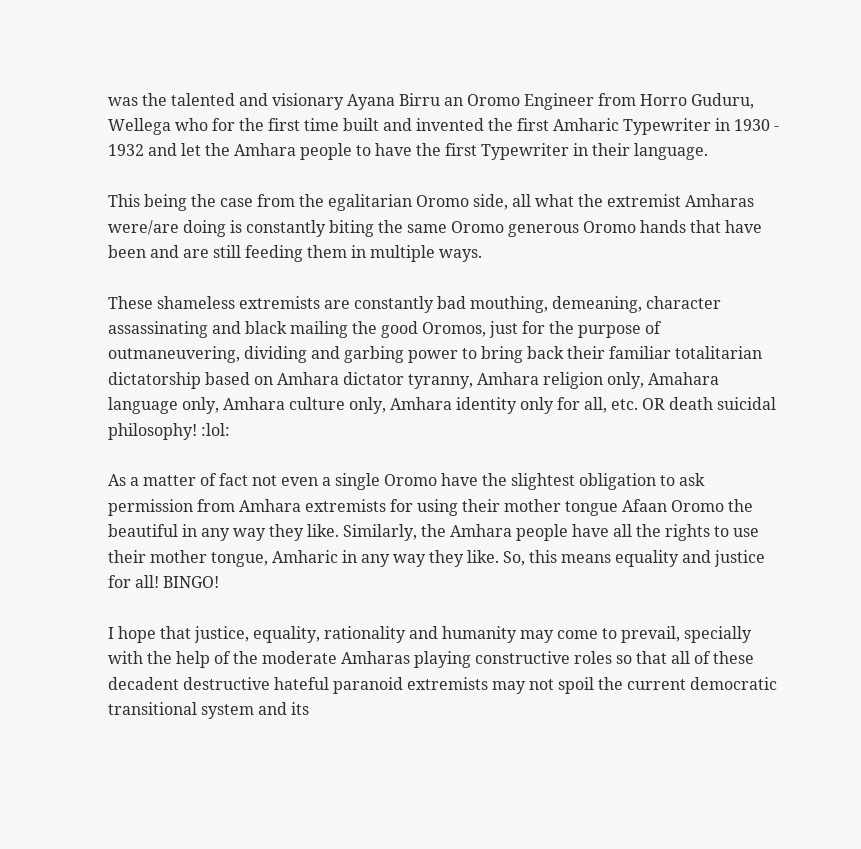was the talented and visionary Ayana Birru an Oromo Engineer from Horro Guduru, Wellega who for the first time built and invented the first Amharic Typewriter in 1930 - 1932 and let the Amhara people to have the first Typewriter in their language.

This being the case from the egalitarian Oromo side, all what the extremist Amharas were/are doing is constantly biting the same Oromo generous Oromo hands that have been and are still feeding them in multiple ways.

These shameless extremists are constantly bad mouthing, demeaning, character assassinating and black mailing the good Oromos, just for the purpose of outmaneuvering, dividing and garbing power to bring back their familiar totalitarian dictatorship based on Amhara dictator tyranny, Amhara religion only, Amahara language only, Amhara culture only, Amhara identity only for all, etc. OR death suicidal philosophy! :lol:

As a matter of fact not even a single Oromo have the slightest obligation to ask permission from Amhara extremists for using their mother tongue Afaan Oromo the beautiful in any way they like. Similarly, the Amhara people have all the rights to use their mother tongue, Amharic in any way they like. So, this means equality and justice for all! BINGO!

I hope that justice, equality, rationality and humanity may come to prevail, specially with the help of the moderate Amharas playing constructive roles so that all of these decadent destructive hateful paranoid extremists may not spoil the current democratic transitional system and its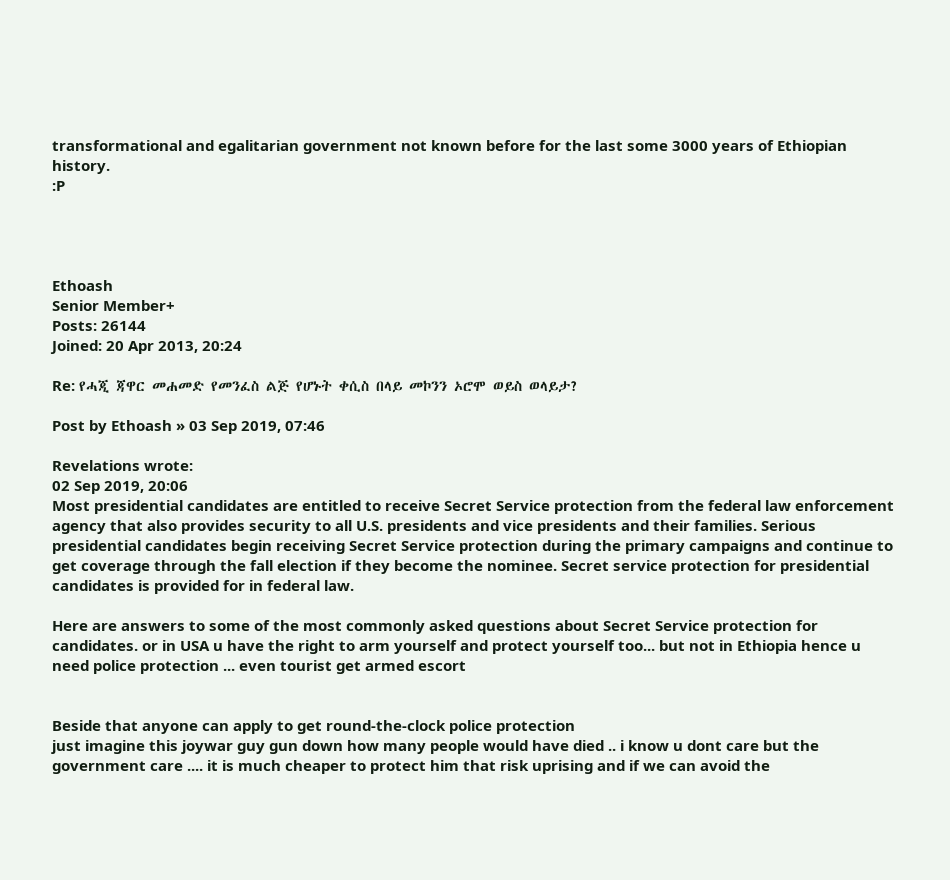transformational and egalitarian government not known before for the last some 3000 years of Ethiopian history.
:P




Ethoash
Senior Member+
Posts: 26144
Joined: 20 Apr 2013, 20:24

Re: የሓጂ ጃዋር መሐመድ የመንፈስ ልጅ የሆኑት ቀሲስ በላይ መኮንን ኦሮሞ ወይስ ወላይታ?

Post by Ethoash » 03 Sep 2019, 07:46

Revelations wrote:
02 Sep 2019, 20:06
Most presidential candidates are entitled to receive Secret Service protection from the federal law enforcement agency that also provides security to all U.S. presidents and vice presidents and their families. Serious presidential candidates begin receiving Secret Service protection during the primary campaigns and continue to get coverage through the fall election if they become the nominee. Secret service protection for presidential candidates is provided for in federal law.

Here are answers to some of the most commonly asked questions about Secret Service protection for candidates. or in USA u have the right to arm yourself and protect yourself too... but not in Ethiopia hence u need police protection ... even tourist get armed escort


Beside that anyone can apply to get round-the-clock police protection
just imagine this joywar guy gun down how many people would have died .. i know u dont care but the government care .... it is much cheaper to protect him that risk uprising and if we can avoid the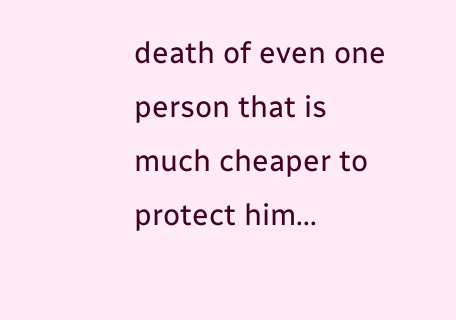death of even one person that is much cheaper to protect him...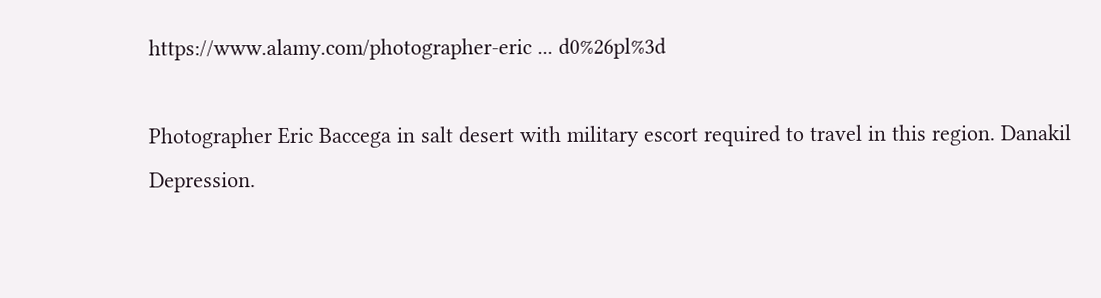https://www.alamy.com/photographer-eric ... d0%26pl%3d

Photographer Eric Baccega in salt desert with military escort required to travel in this region. Danakil Depression.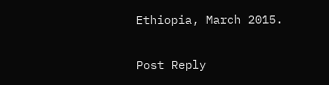Ethiopia, March 2015.

Post Reply